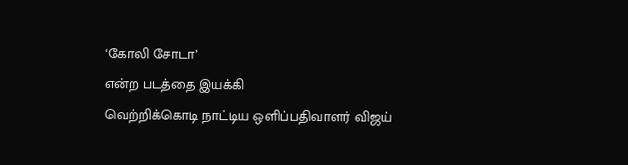‘கோலி சோடா’
என்ற படத்தை இயக்கி
வெற்றிக்கொடி நாட்டிய ஒளிப்பதிவாளர் விஜய்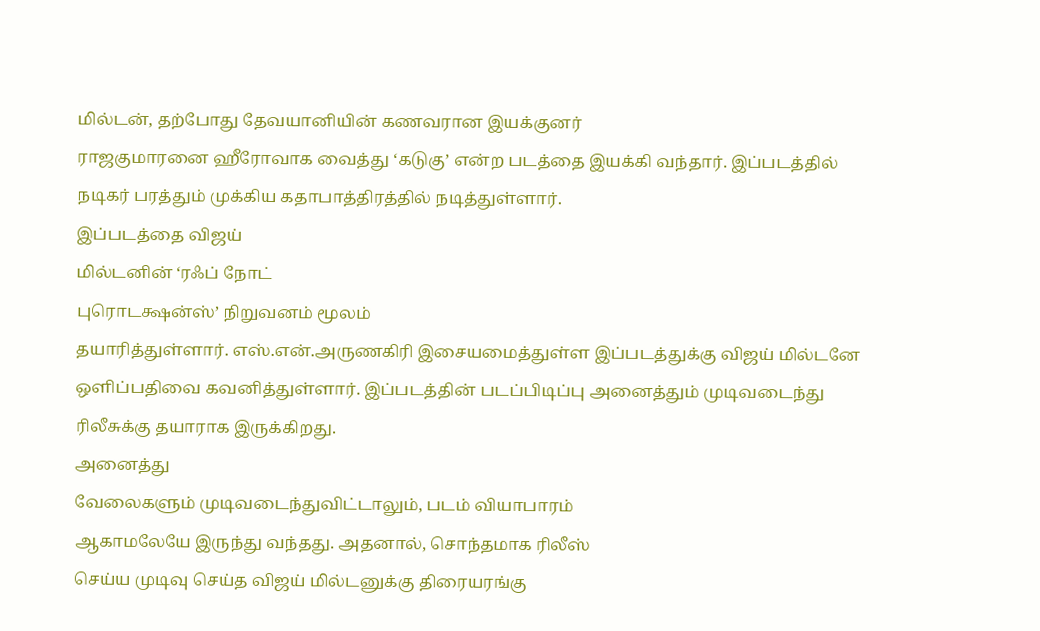மில்டன், தற்போது தேவயானியின் கணவரான இயக்குனர்
ராஜகுமாரனை ஹீரோவாக வைத்து ‘கடுகு’ என்ற படத்தை இயக்கி வந்தார். இப்படத்தில்
நடிகர் பரத்தும் முக்கிய கதாபாத்திரத்தில் நடித்துள்ளார்.
இப்படத்தை விஜய்
மில்டனின் ‘ரஃப் நோட்
புரொடக்ஷன்ஸ்’ நிறுவனம் மூலம்
தயாரித்துள்ளார். எஸ்.என்.அருணகிரி இசையமைத்துள்ள இப்படத்துக்கு விஜய் மில்டனே
ஒளிப்பதிவை கவனித்துள்ளார். இப்படத்தின் படப்பிடிப்பு அனைத்தும் முடிவடைந்து
ரிலீசுக்கு தயாராக இருக்கிறது.
அனைத்து
வேலைகளும் முடிவடைந்துவிட்டாலும், படம் வியாபாரம்
ஆகாமலேயே இருந்து வந்தது. அதனால், சொந்தமாக ரிலீஸ்
செய்ய முடிவு செய்த விஜய் மில்டனுக்கு திரையரங்கு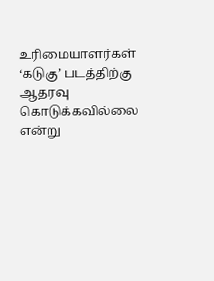உரிமையாளர்கள் ‘கடுகு’ படத்திற்கு ஆதரவு கொடுக்கவில்லை என்று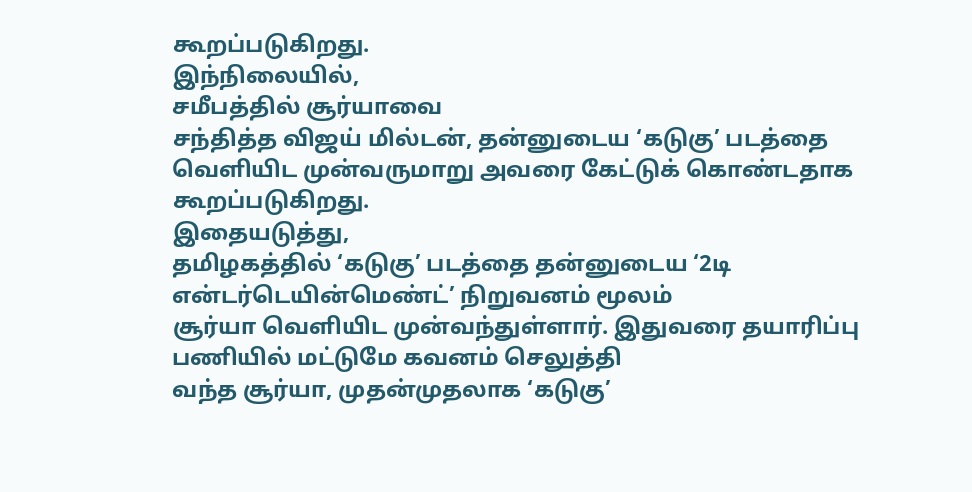கூறப்படுகிறது.
இந்நிலையில்,
சமீபத்தில் சூர்யாவை
சந்தித்த விஜய் மில்டன், தன்னுடைய ‘கடுகு’ படத்தை வெளியிட முன்வருமாறு அவரை கேட்டுக் கொண்டதாக கூறப்படுகிறது.
இதையடுத்து,
தமிழகத்தில் ‘கடுகு’ படத்தை தன்னுடைய ‘2டி
என்டர்டெயின்மெண்ட்’ நிறுவனம் மூலம்
சூர்யா வெளியிட முன்வந்துள்ளார். இதுவரை தயாரிப்பு பணியில் மட்டுமே கவனம் செலுத்தி
வந்த சூர்யா, முதன்முதலாக ‘கடுகு’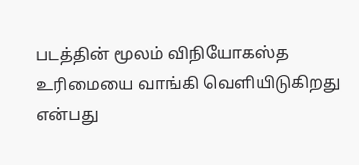படத்தின் மூலம் விநியோகஸ்த உரிமையை வாங்கி வெளியிடுகிறது என்பது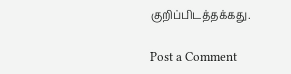குறிப்பிடத்தக்கது.

Post a Comment